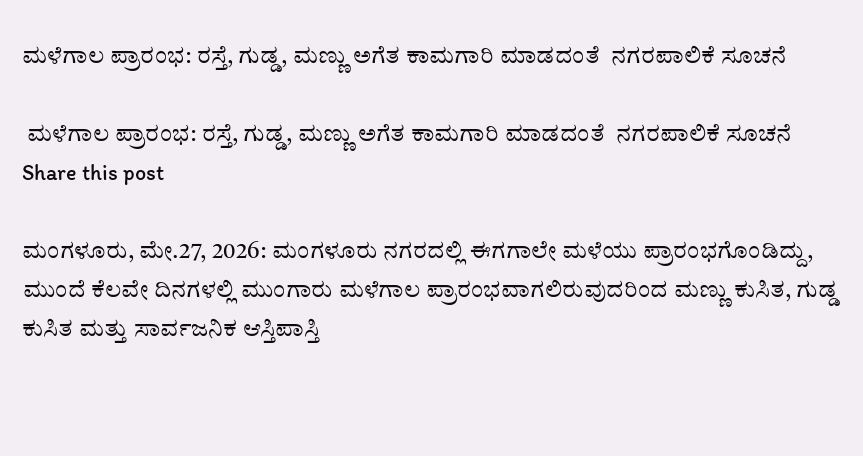ಮಳೆಗಾಲ ಪ್ರಾರಂಭ: ರಸ್ತೆ, ಗುಡ್ಡ, ಮಣ್ಣು ಅಗೆತ ಕಾಮಗಾರಿ ಮಾಡದಂತೆ  ನಗರಪಾಲಿಕೆ ಸೂಚನೆ

 ಮಳೆಗಾಲ ಪ್ರಾರಂಭ: ರಸ್ತೆ, ಗುಡ್ಡ, ಮಣ್ಣು ಅಗೆತ ಕಾಮಗಾರಿ ಮಾಡದಂತೆ  ನಗರಪಾಲಿಕೆ ಸೂಚನೆ
Share this post

ಮಂಗಳೂರು, ಮೇ.27, 2026: ಮಂಗಳೂರು ನಗರದಲ್ಲಿ ಈಗಗಾಲೇ ಮಳೆಯು ಪ್ರಾರಂಭಗೊಂಡಿದ್ದು, ಮುಂದೆ ಕೆಲವೇ ದಿನಗಳಲ್ಲಿ ಮುಂಗಾರು ಮಳೆಗಾಲ ಪ್ರಾರಂಭವಾಗಲಿರುವುದರಿಂದ ಮಣ್ಣು ಕುಸಿತ, ಗುಡ್ಡ ಕುಸಿತ ಮತ್ತು ಸಾರ್ವಜನಿಕ ಆಸ್ತಿಪಾಸ್ತಿ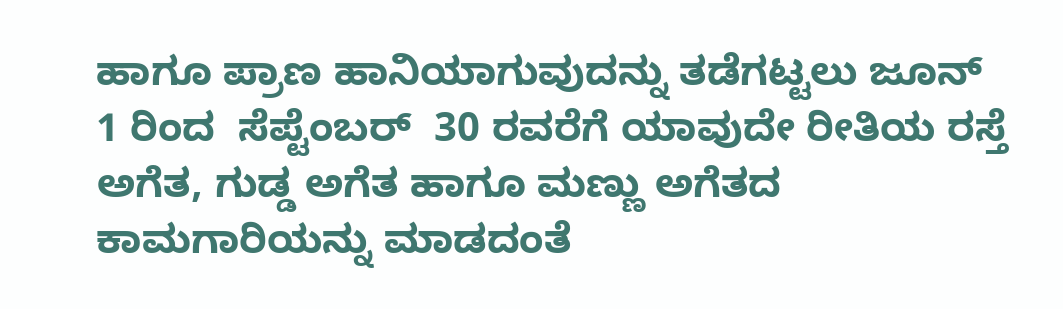ಹಾಗೂ ಪ್ರಾಣ ಹಾನಿಯಾಗುವುದನ್ನು ತಡೆಗಟ್ಟಲು ಜೂನ್ 1 ರಿಂದ  ಸೆಪ್ಟೆಂಬರ್  30 ರವರೆಗೆ ಯಾವುದೇ ರೀತಿಯ ರಸ್ತೆ ಅಗೆತ, ಗುಡ್ಡ ಅಗೆತ ಹಾಗೂ ಮಣ್ಣು ಅಗೆತದ ಕಾಮಗಾರಿಯನ್ನು ಮಾಡದಂತೆ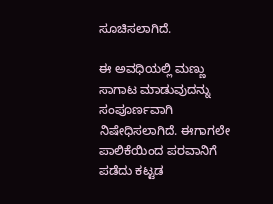ಸೂಚಿಸಲಾಗಿದೆ.

ಈ ಅವಧಿಯಲ್ಲಿ ಮಣ್ಣು ಸಾಗಾಟ ಮಾಡುವುದನ್ನು ಸಂಪೂರ್ಣವಾಗಿ ನಿಷೇಧಿಸಲಾಗಿದೆ. ಈಗಾಗಲೇ ಪಾಲಿಕೆಯಿಂದ ಪರವಾನಿಗೆ ಪಡೆದು ಕಟ್ಟಡ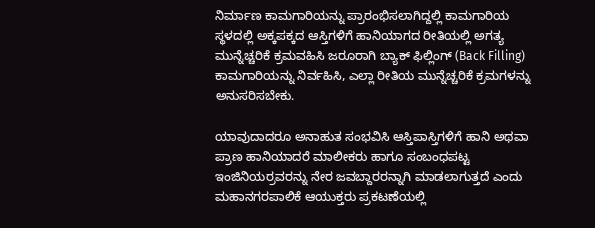ನಿರ್ಮಾಣ ಕಾಮಗಾರಿಯನ್ನು ಪ್ರಾರಂಭಿಸಲಾಗಿದ್ದಲ್ಲಿ ಕಾಮಗಾರಿಯ ಸ್ಥಳದಲ್ಲಿ ಅಕ್ಕಪಕ್ಕದ ಆಸ್ತಿಗಳಿಗೆ ಹಾನಿಯಾಗದ ರೀತಿಯಲ್ಲಿ ಅಗತ್ಯ ಮುನ್ನೆಚ್ಚರಿಕೆ ಕ್ರಮವಹಿಸಿ ಜರೂರಾಗಿ ಬ್ಯಾಕ್ ಫಿಲ್ಲಿಂಗ್ (Back Filling) ಕಾಮಗಾರಿಯನ್ನು ನಿರ್ವಹಿಸಿ, ಎಲ್ಲಾ ರೀತಿಯ ಮುನ್ನೆಚ್ಚರಿಕೆ ಕ್ರಮಗಳನ್ನು ಅನುಸರಿಸಬೇಕು.

ಯಾವುದಾದರೂ ಅನಾಹುತ ಸಂಭವಿಸಿ ಆಸ್ತಿಪಾಸ್ತಿಗಳಿಗೆ ಹಾನಿ ಅಥವಾ ಪ್ರಾಣ ಹಾನಿಯಾದರೆ ಮಾಲೀಕರು ಹಾಗೂ ಸಂಬಂಧಪಟ್ಟ ಇಂಜಿನಿಯರ್‍ರವರನ್ನು ನೇರ ಜವಬ್ದಾರರನ್ನಾಗಿ ಮಾಡಲಾಗುತ್ತದೆ ಎಂದು ಮಹಾನಗರಪಾಲಿಕೆ ಆಯುಕ್ತರು ಪ್ರಕಟಣೆಯಲ್ಲಿ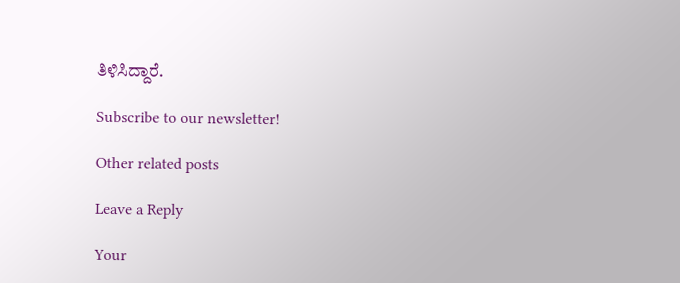ತಿಳಿಸಿದ್ದಾರೆ.

Subscribe to our newsletter!

Other related posts

Leave a Reply

Your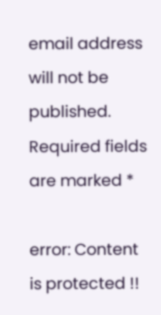email address will not be published. Required fields are marked *

error: Content is protected !!